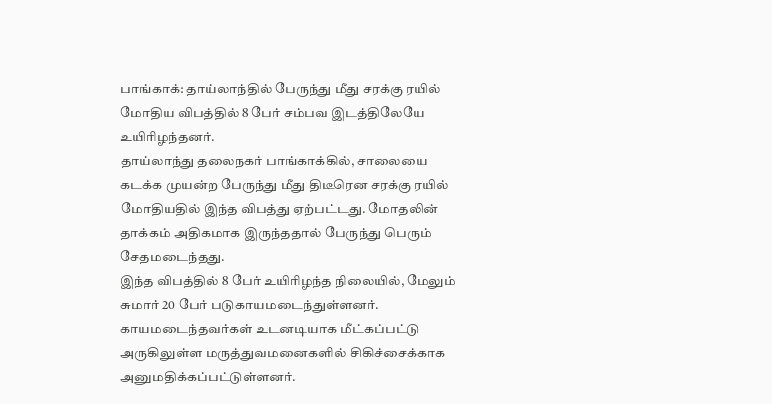பாங்காக்: தாய்லாந்தில் பேருந்து மீது சரக்கு ரயில் மோதிய விபத்தில் 8 பேர் சம்பவ இடத்திலேயே உயிரிழந்தனர்.
தாய்லாந்து தலைநகர் பாங்காக்கில், சாலையை கடக்க முயன்ற பேருந்து மீது திடீரென சரக்கு ரயில் மோதியதில் இந்த விபத்து ஏற்பட்டது. மோதலின் தாக்கம் அதிகமாக இருந்ததால் பேருந்து பெரும் சேதமடைந்தது.
இந்த விபத்தில் 8 பேர் உயிரிழந்த நிலையில், மேலும் சுமார் 20 பேர் படுகாயமடைந்துள்ளனர். காயமடைந்தவர்கள் உடனடியாக மீட்கப்பட்டு அருகிலுள்ள மருத்துவமனைகளில் சிகிச்சைக்காக அனுமதிக்கப்பட்டுள்ளனர்.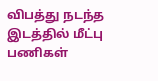விபத்து நடந்த இடத்தில் மீட்பு பணிகள்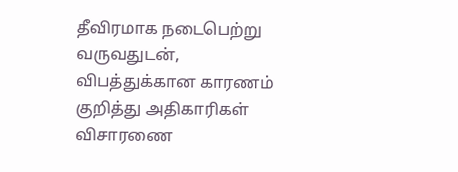தீவிரமாக நடைபெற்று வருவதுடன், விபத்துக்கான காரணம் குறித்து அதிகாரிகள் விசாரணை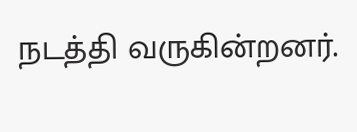நடத்தி வருகின்றனர்.